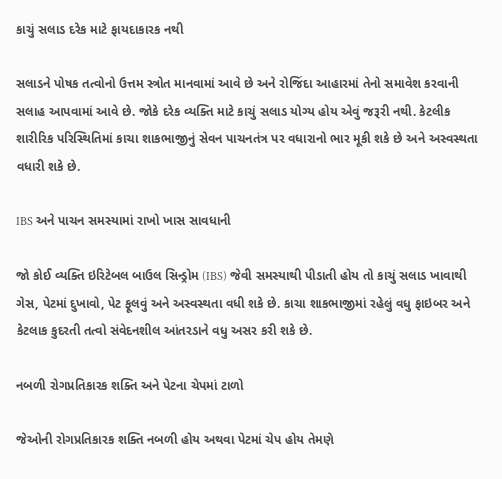કાચું સલાડ દરેક માટે ફાયદાકારક નથી

સલાડને પોષક તત્વોનો ઉત્તમ સ્ત્રોત માનવામાં આવે છે અને રોજિંદા આહારમાં તેનો સમાવેશ કરવાની સલાહ આપવામાં આવે છે. જોકે દરેક વ્યક્તિ માટે કાચું સલાડ યોગ્ય હોય એવું જરૂરી નથી. કેટલીક શારીરિક પરિસ્થિતિમાં કાચા શાકભાજીનું સેવન પાચનતંત્ર પર વધારાનો ભાર મૂકી શકે છે અને અસ્વસ્થતા વધારી શકે છે.

IBS અને પાચન સમસ્યામાં રાખો ખાસ સાવધાની

જો કોઈ વ્યક્તિ ઇરિટેબલ બાઉલ સિન્ડ્રોમ (IBS) જેવી સમસ્યાથી પીડાતી હોય તો કાચું સલાડ ખાવાથી ગેસ, પેટમાં દુખાવો, પેટ ફૂલવું અને અસ્વસ્થતા વધી શકે છે. કાચા શાકભાજીમાં રહેલું વધુ ફાઇબર અને કેટલાક કુદરતી તત્વો સંવેદનશીલ આંતરડાને વધુ અસર કરી શકે છે.

નબળી રોગપ્રતિકારક શક્તિ અને પેટના ચેપમાં ટાળો

જેઓની રોગપ્રતિકારક શક્તિ નબળી હોય અથવા પેટમાં ચેપ હોય તેમણે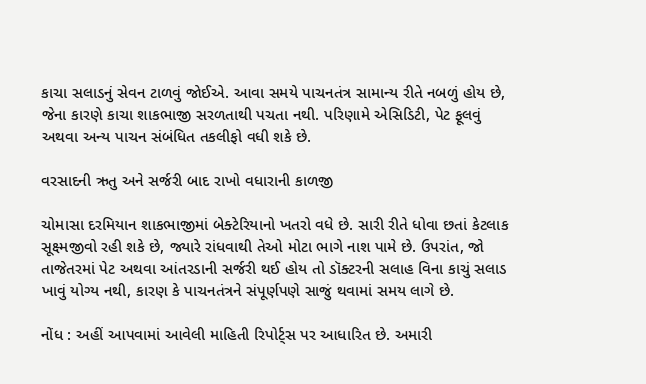કાચા સલાડનું સેવન ટાળવું જોઈએ. આવા સમયે પાચનતંત્ર સામાન્ય રીતે નબળું હોય છે, જેના કારણે કાચા શાકભાજી સરળતાથી પચતા નથી. પરિણામે એસિડિટી, પેટ ફૂલવું અથવા અન્ય પાચન સંબંધિત તકલીફો વધી શકે છે.

વરસાદની ઋતુ અને સર્જરી બાદ રાખો વધારાની કાળજી

ચોમાસા દરમિયાન શાકભાજીમાં બેક્ટેરિયાનો ખતરો વધે છે. સારી રીતે ધોવા છતાં કેટલાક સૂક્ષ્મજીવો રહી શકે છે, જ્યારે રાંધવાથી તેઓ મોટા ભાગે નાશ પામે છે. ઉપરાંત, જો તાજેતરમાં પેટ અથવા આંતરડાની સર્જરી થઈ હોય તો ડૉક્ટરની સલાહ વિના કાચું સલાડ ખાવું યોગ્ય નથી, કારણ કે પાચનતંત્રને સંપૂર્ણપણે સાજું થવામાં સમય લાગે છે.

નોંધ : અહીં આપવામાં આવેલી માહિતી રિપોર્ટ્સ પર આધારિત છે. અમારી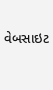વેબસાઇટ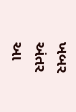ખબર અંતર આ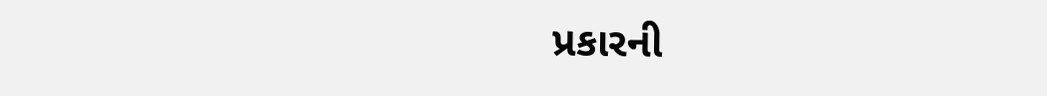પ્રકારની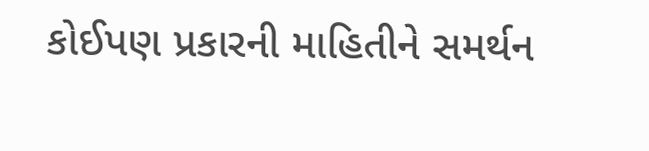કોઈપણ પ્રકારની માહિતીને સમર્થન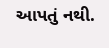આપતું નથી.